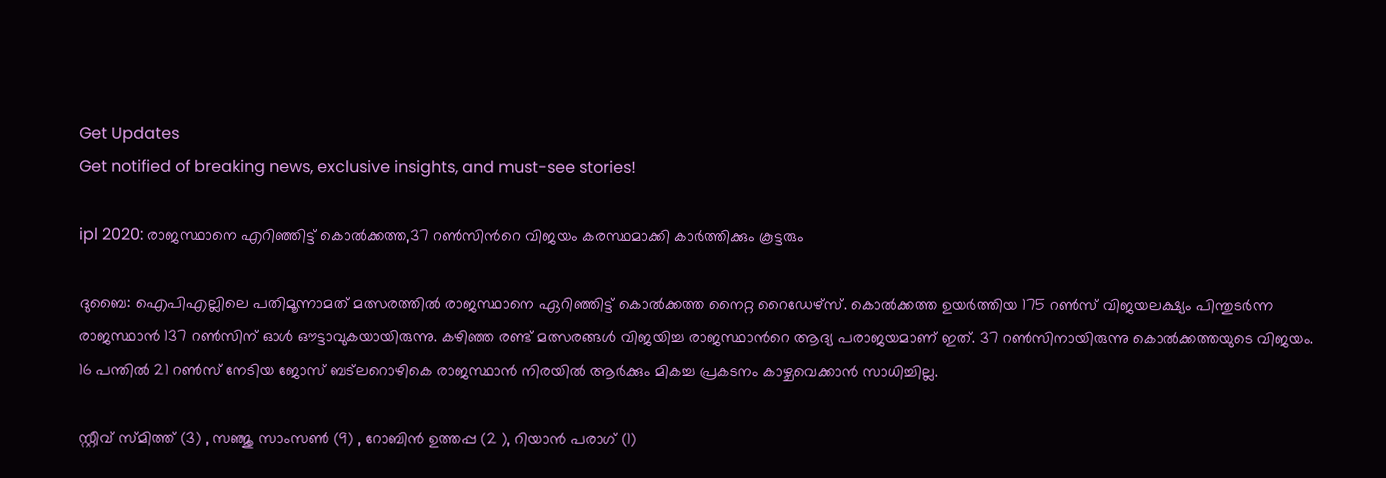Get Updates
Get notified of breaking news, exclusive insights, and must-see stories!

ipl 2020: രാജസ്ഥാനെ എറിഞ്ഞിട്ട് കൊല്‍ക്കത്ത,37 റണ്‍സിന്‍റെ വിജയം കരസ്ഥമാക്കി കാര്‍ത്തിക്കും കൂട്ടരും

ദുബൈ: ഐപിഎല്ലിലെ പതിമൂന്നാമത് മത്സരത്തില്‍ രാജസ്ഥാനെ ഏറിഞ്ഞിട്ട് കൊല്‍ക്കത്ത നൈറ്റ റൈഡേഴ്സ്. കൊല്‍ക്കത്ത ഉയര്‍ത്തിയ 175 റണ്‍സ് വിജയലക്ഷ്യം പിന്തുടര്‍ന്ന രാജസ്ഥാന്‍ 137 റണ്‍സിന് ഓള്‍ ഔട്ടാവുകയായിരുന്നു. കഴിഞ്ഞ രണ്ട് മത്സരങ്ങള്‍ വിജയിച്ച രാജസ്ഥാന്‍റെ ആദ്യ പരാജയമാണ് ഇത്. 37 റണ്‍സിനായിരുന്നു കൊല്‍ക്കത്തയുടെ വിജയം. 16 പന്തില്‍ 21 റണ്‍സ് നേടിയ ജോസ് ബട്ലറൊഴികെ രാജസ്ഥാന്‍ നിരയില്‍ ആര്‍ക്കും മികച്ച പ്രകടനം കാഴ്ചവെക്കാന്‍ സാധിച്ചില്ല.

സ്റ്റീവ് സ്മിത്ത് (3) , സഞ്ജു സാംസണ്‍ (9) , റോബിന്‍ ഉത്തപ്പ (2 ), റിയാന്‍ പരാഗ് (1)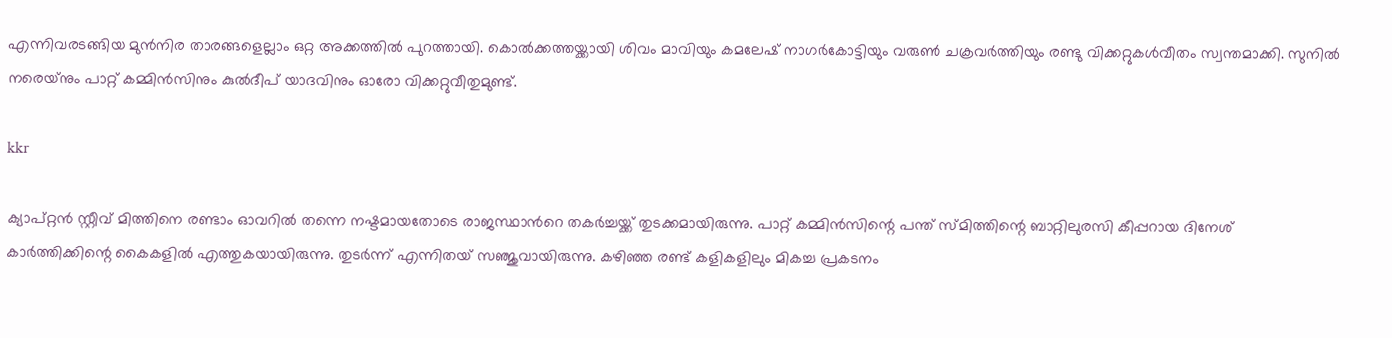എന്നിവരടങ്ങിയ മുന്‍നിര താരങ്ങളെല്ലാം ഒറ്റ അക്കത്തില്‍ പുറത്തായി. കൊല്‍ക്കത്തയ്ക്കായി ശിവം മാവിയും കമലേഷ് നാഗര്‍കോട്ടിയും വരുണ്‍ ചക്രവര്‍ത്തിയും രണ്ടു വിക്കറ്റുകള്‍വീതം സ്വന്തമാക്കി. സുനില്‍ നരെയ്‌നും പാറ്റ് കമ്മിന്‍സിനും കുൽദീപ് യാദവിനും ഓരോ വിക്കറ്റുവീതുമുണ്ട്.

kkr

ക്യാപ്റ്റന്‍ സ്റ്റീവ് മിത്തിനെ രണ്ടാം ഓവറില്‍ തന്നെ നഷ്ടമായതോടെ രാജസ്ഥാന്‍റെ തകര്‍ച്ചയ്ക്ക് തുടക്കമായിരുന്നു. പാറ്റ് കമ്മിന്‍സിന്റെ പന്ത് സ്മിത്തിന്റെ ബാറ്റിലുരസി കീപ്പറായ ദിനേശ് കാര്‍ത്തിക്കിന്റെ കൈകളില്‍ എത്തുകയായിരുന്നു. തുടര്‍ന്ന് എന്നിതയ് സ‍ഞ്ജുവായിരുന്നു. കഴിഞ്ഞ രണ്ട് കളികളിലും മികച്ച പ്രകടനം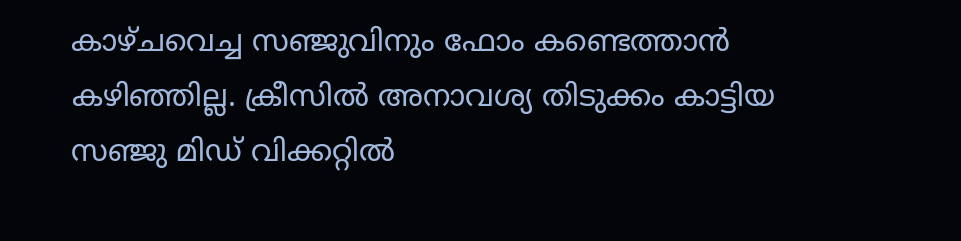കാഴ്ചവെച്ച സഞ്ജുവിനും ഫോം കണ്ടെത്താന്‍ കഴിഞ്ഞില്ല. ക്രീസില്‍ അനാവശ്യ തിടുക്കം കാട്ടിയ സഞ്ജു മിഡ് വിക്കറ്റില്‍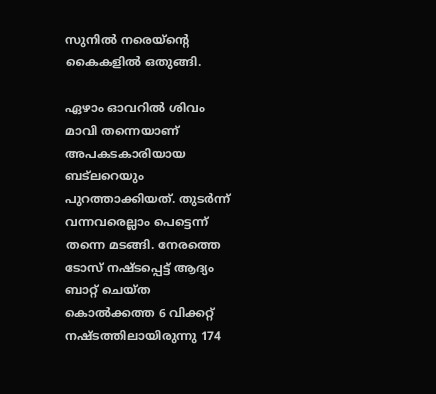സുനില്‍ നരെയ്‌ന്റെ കൈകളില്‍ ഒതുങ്ങി.

ഏഴാം ഓവറില്‍ ശിവം മാവി തന്നെയാണ് അപകടകാരിയായ ബട്‌ലറെയും പുറത്താക്കിയത്. തുടര്‍ന്ന് വന്നവരെല്ലാം പെട്ടെന്ന് തന്നെ മടങ്ങി. നേരത്തെ ടോസ് നഷ്ടപ്പെട്ട് ആദ്യം ബാറ്റ് ചെയ്ത കൊല്‍ക്കത്ത 6 വിക്കറ്റ് നഷ്ടത്തിലായിരുന്നു 174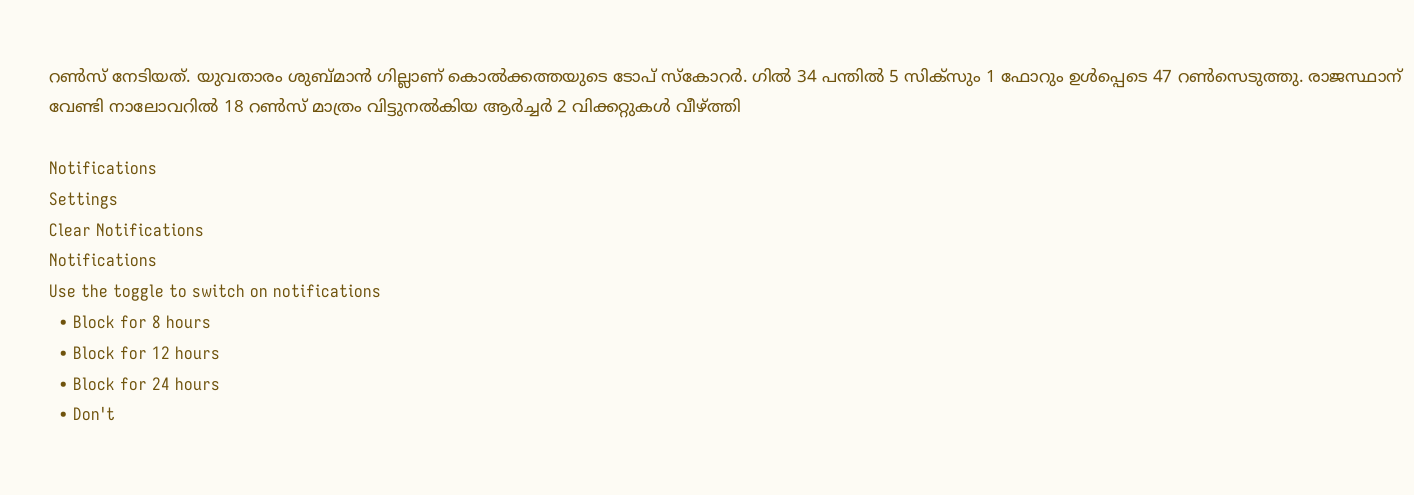റണ്‍സ് നേടിയത്. യുവതാരം ശുബ്മാന്‍ ഗില്ലാണ് കൊല്‍ക്കത്തയുടെ ടോപ് സ്കോറര്‍. ഗില്‍ 34 പന്തില്‍ 5 സിക്‌സും 1 ഫോറും ഉള്‍പ്പെടെ 47 റണ്‍സെടുത്തു. രാജസ്ഥാന് വേണ്ടി നാലോവറില്‍ 18 റണ്‍സ് മാത്രം വിട്ടുനല്‍കിയ ആര്‍ച്ചര്‍ 2 വിക്കറ്റുകള്‍ വീഴ്ത്തി

Notifications
Settings
Clear Notifications
Notifications
Use the toggle to switch on notifications
  • Block for 8 hours
  • Block for 12 hours
  • Block for 24 hours
  • Don't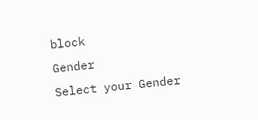block
Gender
Select your Gender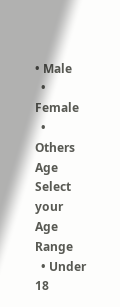• Male
  • Female
  • Others
Age
Select your Age Range
  • Under 18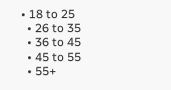• 18 to 25
  • 26 to 35
  • 36 to 45
  • 45 to 55
  • 55+